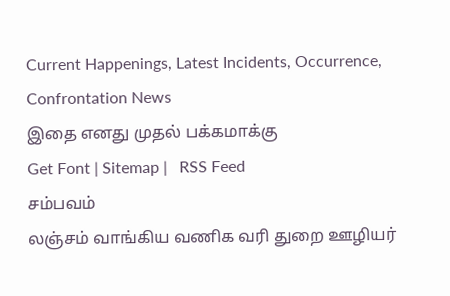Current Happenings, Latest Incidents, Occurrence, Confrontation News
இதை எனது முதல் பக்கமாக்கு
Get Font | Sitemap |   RSS Feed
சம்பவம்
லஞ்சம் வாங்கிய வணிக வரி துறை ஊழியர்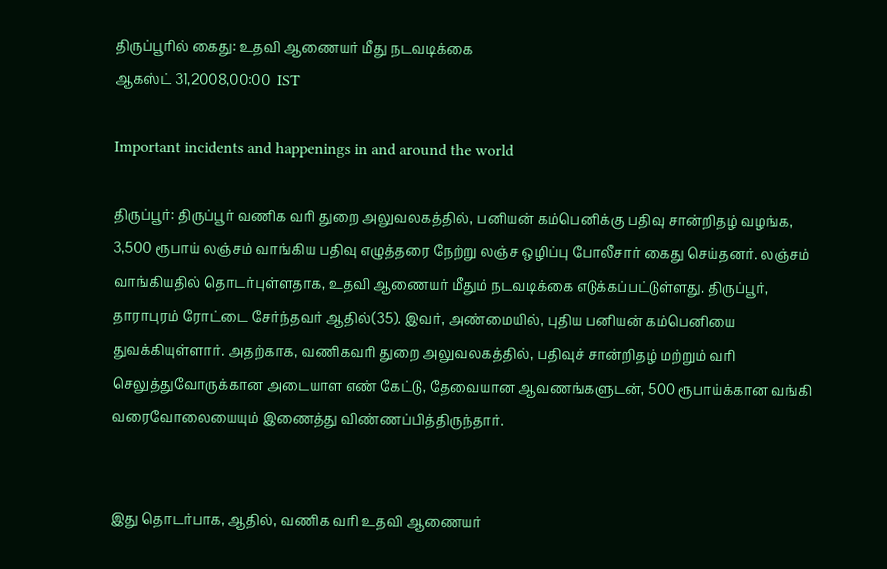திருப்பூரில் கைது: உதவி ஆணையர் மீது நடவடிக்கை
ஆகஸ்ட் 31,2008,00:00  IST

Important incidents and happenings in and around the world

திருப்பூர்: திருப்பூர் வணிக வரி துறை அலுவலகத்தில், பனியன் கம்பெனிக்கு பதிவு சான்றிதழ் வழங்க, 3,500 ரூபாய் லஞ்சம் வாங்கிய பதிவு எழுத்தரை நேற்று லஞ்ச ஒழிப்பு போலீசார் கைது செய்தனர். லஞ்சம் வாங்கியதில் தொடர்புள்ளதாக, உதவி ஆணையர் மீதும் நடவடிக்கை எடுக்கப்பட்டுள்ளது. திருப்பூர், தாராபுரம் ரோட்டை சேர்ந்தவர் ஆதில்(35). இவர், அண்மையில், புதிய பனியன் கம்பெனியை துவக்கியுள்ளார். அதற்காக, வணிகவரி துறை அலுவலகத்தில், பதிவுச் சான்றிதழ் மற்றும் வரி செலுத்துவோருக்கான அடையாள எண் கேட்டு, தேவையான ஆவணங்களுடன், 500 ரூபாய்க்கான வங்கி வரைவோலையையும் இணைத்து விண்ணப்பித்திருந்தார்.


இது தொடர்பாக, ஆதில், வணிக வரி உதவி ஆணையர்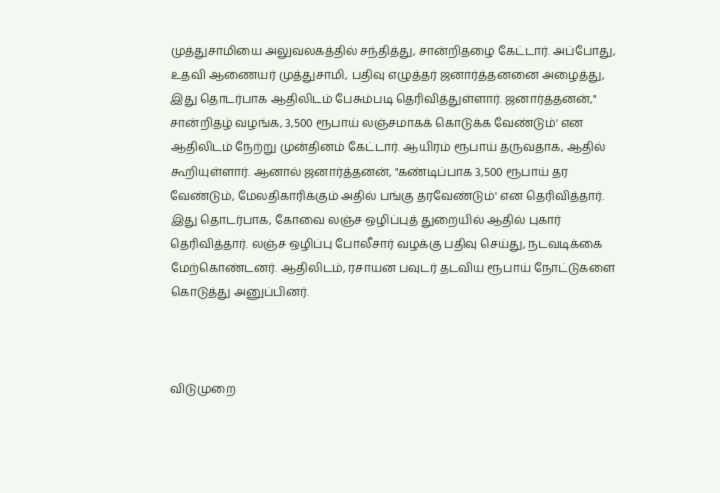முத்துசாமியை அலுவலகத்தில் சந்தித்து, சான்றிதழை கேட்டார். அப்போது, உதவி ஆணையர் முத்துசாமி, பதிவு எழுத்தர் ஜனார்த்தனனை அழைத்து, இது தொடர்பாக ஆதிலிடம் பேசும்படி தெரிவித்துள்ளார். ஜனார்த்தனன்," சான்றிதழ் வழங்க, 3,500 ரூபாய் லஞ்சமாகக் கொடுக்க வேண்டும்' என ஆதிலிடம் நேற்று முன்தினம் கேட்டார். ஆயிரம் ரூபாய் தருவதாக, ஆதில் கூறியுள்ளார். ஆனால் ஜனார்த்தனன், "கண்டிப்பாக 3,500 ரூபாய் தர வேண்டும், மேலதிகாரிக்கும் அதில் பங்கு தரவேண்டும்' என தெரிவித்தார். இது தொடர்பாக, கோவை லஞ்ச ஒழிப்புத் துறையில் ஆதில் புகார் தெரிவித்தார். லஞ்ச ஒழிப்பு போலீசார் வழக்கு பதிவு செய்து, நடவடிக்கை மேற்கொண்டனர். ஆதிலிடம், ரசாயன பவுடர் தடவிய ரூபாய் நோட்டுகளை கொடுத்து அனுப்பினர்.



விடுமுறை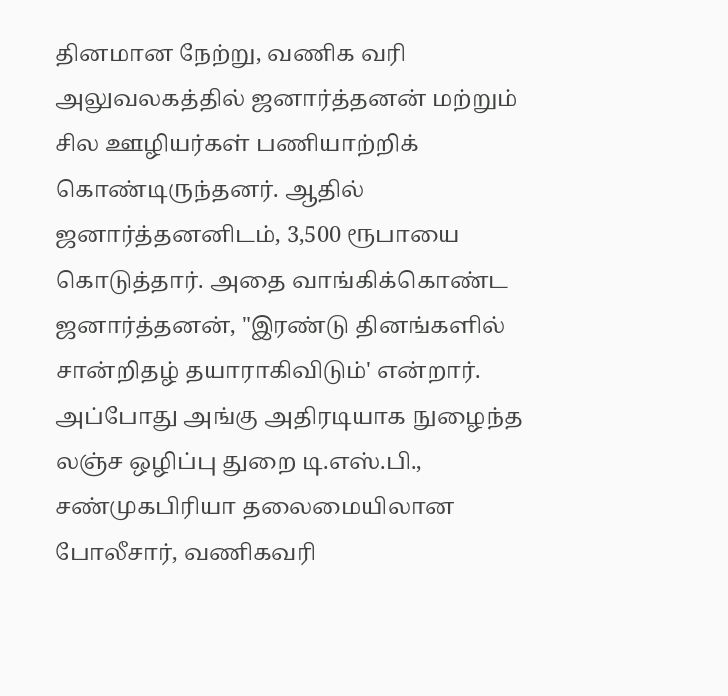தினமான நேற்று, வணிக வரி அலுவலகத்தில் ஜனார்த்தனன் மற்றும் சில ஊழியர்கள் பணியாற்றிக் கொண்டிருந்தனர். ஆதில் ஜனார்த்தனனிடம், 3,500 ரூபாயை கொடுத்தார். அதை வாங்கிக்கொண்ட ஜனார்த்தனன், "இரண்டு தினங்களில் சான்றிதழ் தயாராகிவிடும்' என்றார். அப்போது அங்கு அதிரடியாக நுழைந்த லஞ்ச ஒழிப்பு துறை டி.எஸ்.பி., சண்முகபிரியா தலைமையிலான போலீசார், வணிகவரி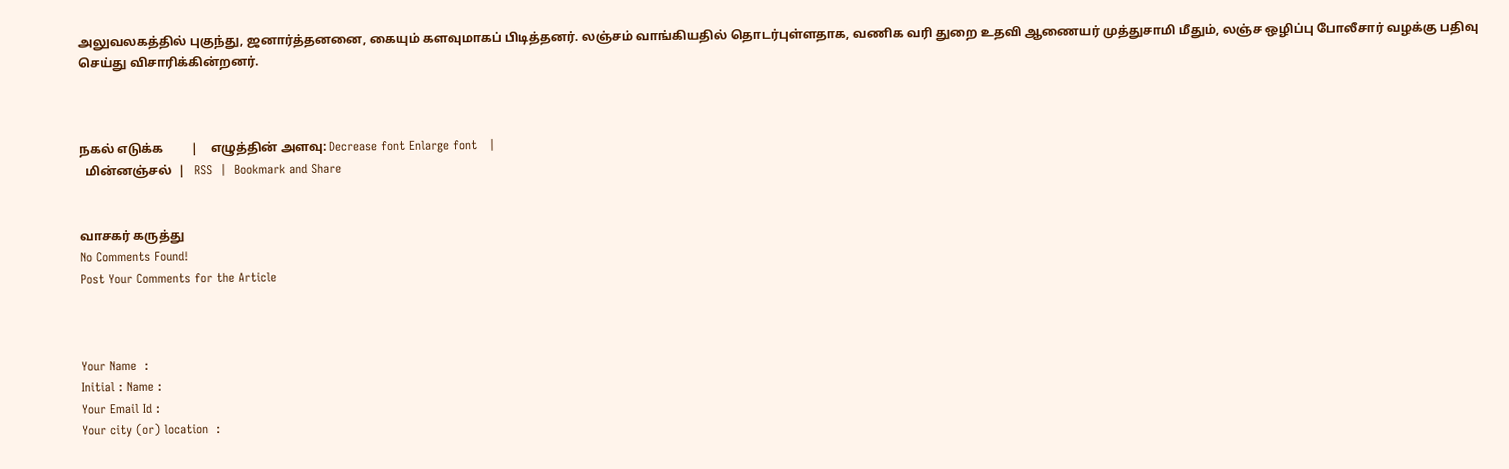அலுவலகத்தில் புகுந்து, ஜனார்த்தனனை, கையும் களவுமாகப் பிடித்தனர். லஞ்சம் வாங்கியதில் தொடர்புள்ளதாக, வணிக வரி துறை உதவி ஆணையர் முத்துசாமி மீதும், லஞ்ச ஒழிப்பு போலீசார் வழக்கு பதிவு செய்து விசாரிக்கின்றனர்.



நகல் எடுக்க         |    எழுத்தின் அளவு: Decrease font Enlarge font   |
  மின்னஞ்சல்  |   RSS  |  Bookmark and Share


வாசகர் கருத்து
No Comments Found!
Post Your Comments for the Article



Your Name  :
Initial : Name :
Your Email Id :
Your city (or) location  :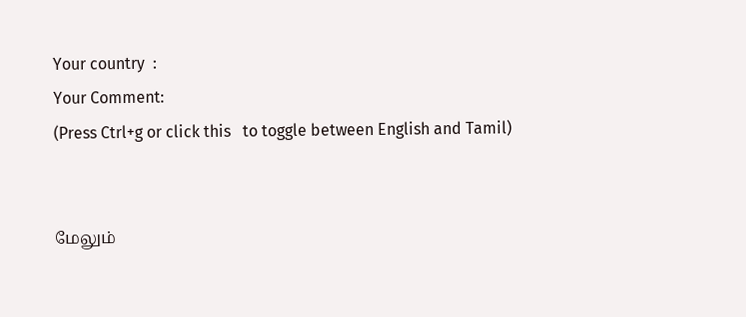Your country  :
Your Comment:
(Press Ctrl+g or click this   to toggle between English and Tamil)


மேலும்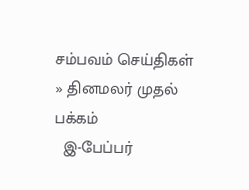சம்பவம் செய்திகள்
» தினமலர் முதல் பக்கம்
  இ-பேப்பர்